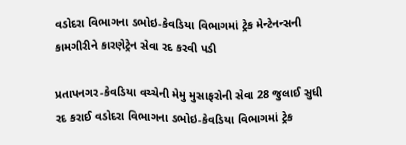વડોદરા વિભાગના ડભોઇ-કેવડિયા વિભાગમાં ટ્રેક મેન્ટેનન્સની કામગીરીને કારણેટ્રેન સેવા રદ કરવી પડી

પ્રતાપનગર-કેવડિયા વચ્ચેની મેમુ મુસાફરોની સેવા 28 જુલાઈ સુધી રદ કરાઈ વડોદરા વિભાગના ડભોઇ-કેવડિયા વિભાગમાં ટ્રેક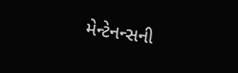મેન્ટેનન્સની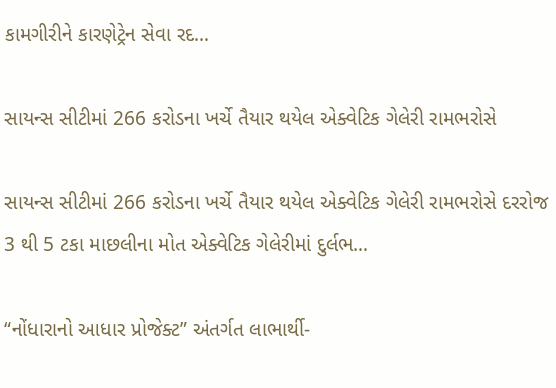કામગીરીને કારણેટ્રેન સેવા રદ…

સાયન્સ સીટીમાં 266 કરોડના ખર્ચે તૈયાર થયેલ એક્વેટિક ગેલેરી રામભરોસે

સાયન્સ સીટીમાં 266 કરોડના ખર્ચે તૈયાર થયેલ એક્વેટિક ગેલેરી રામભરોસે દરરોજ 3 થી 5 ટકા માછલીના મોત એક્વેટિક ગેલેરીમાં દુર્લભ…

“નોંધારાનો આધાર પ્રોજેક્ટ” અંતર્ગત લાભાર્થી-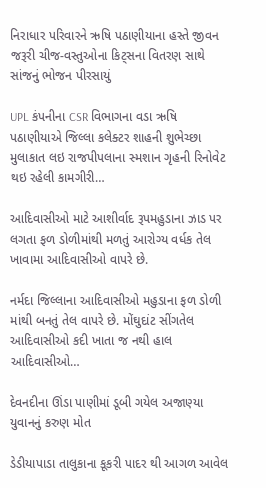નિરાધાર પરિવારને ઋષિ પઠાણીયાના હસ્તે જીવન જરૂરી ચીજ-વસ્તુઓના કિટ્સના વિતરણ સાથે સાંજનું ભોજન પીરસાયું

UPL કંપનીના CSR વિભાગના વડા ઋષિ પઠાણીયાએ જિલ્લા કલેક્ટર શાહની શુભેચ્છા મુલાકાત લઇ રાજપીપલાના સ્મશાન ગૃહની રિનોવેટ થઇ રહેલી કામગીરી…

આદિવાસીઓ માટે આશીર્વાદ રૂપમહુડાના ઝાડ પર લગતા ફળ ડોળીમાંથી મળતું આરોગ્ય વર્ધક તેલ ખાવામા આદિવાસીઓ વાપરે છે.

નર્મદા જિલ્લાના આદિવાસીઓ મહુડાના ફળ ડોળી માંથી બનતું તેલ વાપરે છે. મોંઘુદાંટ સીંગતેલ આદિવાસીઓ કદી ખાતા જ નથી હાલ આદિવાસીઓ…

દેવનદીના ઊંડા પાણીમાં ડૂબી ગયેલ અજાણ્યા યુવાનનું કરુણ મોત

ડેડીયાપાડા તાલુકાના કૂકરી પાદર થી આગળ આવેલ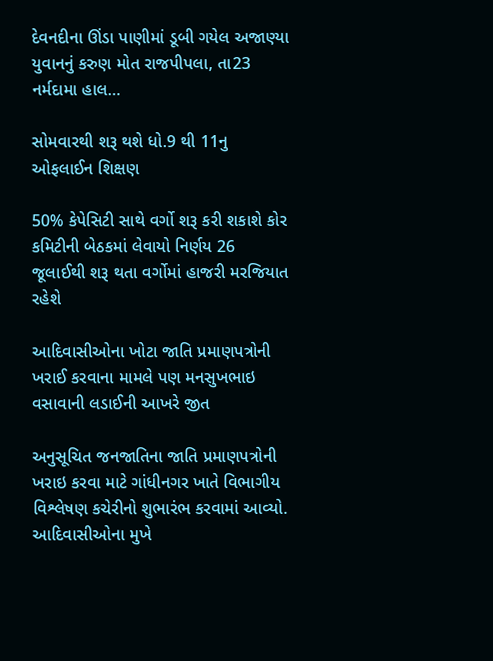દેવનદીના ઊંડા પાણીમાં ડૂબી ગયેલ અજાણ્યા યુવાનનું કરુણ મોત રાજપીપલા, તા23 નર્મદામા હાલ…

સોમવારથી શરૂ થશે ધો.9 થી 11નુ ઓફલાઈન શિક્ષણ

50% કેપેસિટી સાથે વર્ગો શરૂ કરી શકાશે કોર કમિટીની બેઠકમાં લેવાયો નિર્ણય 26 જૂલાઈથી શરૂ થતા વર્ગોમાં હાજરી મરજિયાત રહેશે

આદિવાસીઓના ખોટા જાતિ પ્રમાણપત્રોની ખરાઈ કરવાના મામલે પણ મનસુખભાઇ વસાવાની લડાઈની આખરે જીત

અનુસૂચિત જનજાતિના જાતિ પ્રમાણપત્રોની ખરાઇ કરવા માટે ગાંધીનગર ખાતે વિભાગીય વિશ્લેષણ કચેરીનો શુભારંભ કરવામાં આવ્યો. આદિવાસીઓના મુખે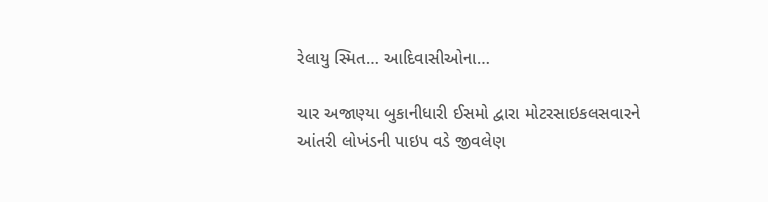રેલાયુ સ્મિત… આદિવાસીઓના…

ચાર અજાણ્યા બુકાનીધારી ઈસમો દ્વારા મોટરસાઇકલસવારને આંતરી લોખંડની પાઇપ વડે જીવલેણ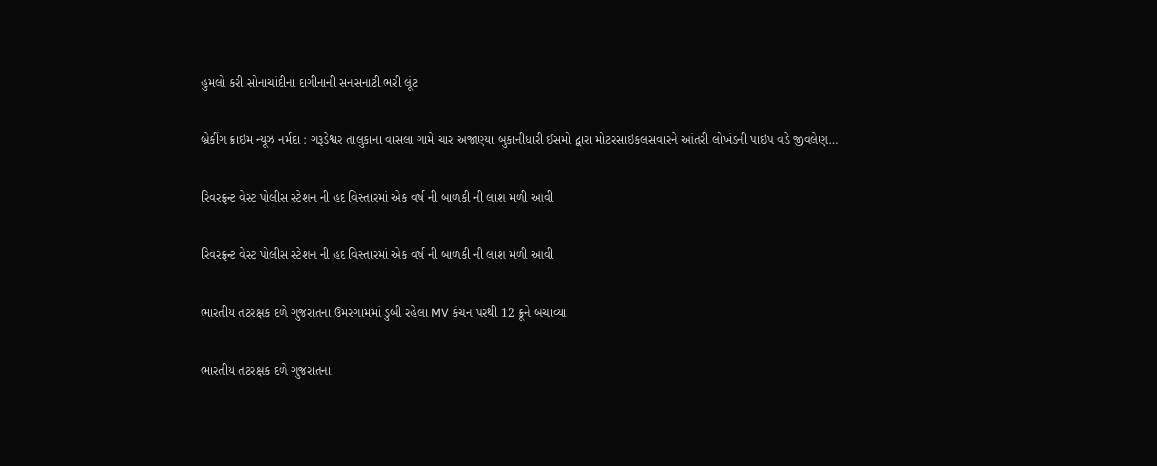હુમલો કરી સોનાચાંદીના દાગીનાની સનસનાટી ભરી લૂંટ

બ્રેકીંગ ક્રાઇમ ન્યૂઝ નર્મદા : ગરૂડેશ્વર તાલુકાના વાસલા ગામે ચાર અજાણ્યા બુકાનીધારી ઈસમો દ્વારા મોટરસાઇકલસવારને આંતરી લોખંડની પાઇપ વડે જીવલેણ…

રિવરફ્રન્ટ વેસ્ટ પોલીસ સ્ટેશન ની હદ વિસ્તારમાં એક વર્ષ ની બાળકી ની લાશ મળી આવી

રિવરફ્રન્ટ વેસ્ટ પોલીસ સ્ટેશન ની હદ વિસ્તારમાં એક વર્ષ ની બાળકી ની લાશ મળી આવી

ભારતીય તટરક્ષક દળે ગુજરાતના ઉમરગામમાં ડુબી રહેલા MV કંચન પરથી 12 ક્રૂને બચાવ્યા

ભારતીય તટરક્ષક દળે ગુજરાતના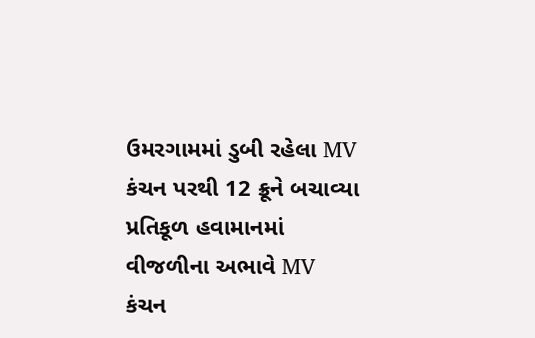ઉમરગામમાં ડુબી રહેલા MV કંચન પરથી 12 ક્રૂને બચાવ્યા પ્રતિકૂળ હવામાનમાં વીજળીના અભાવે MV કંચન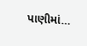પાણીમાં…